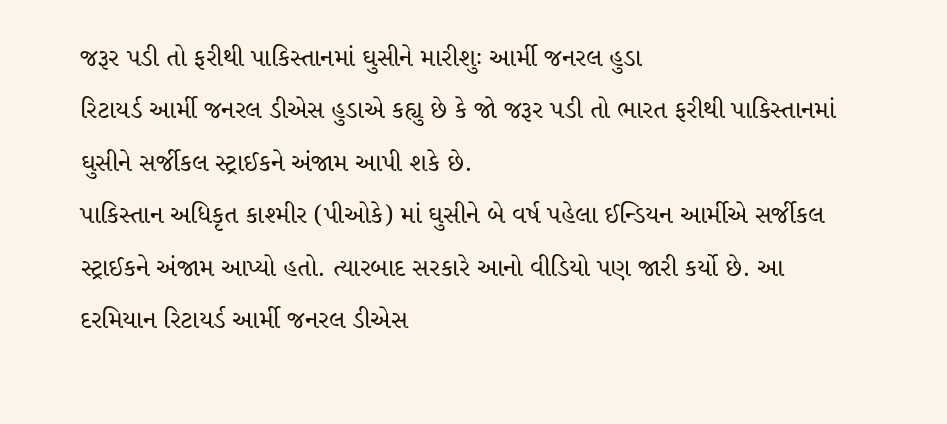જરૂર પડી તો ફરીથી પાકિસ્તાનમાં ઘુસીને મારીશુઃ આર્મી જનરલ હુડા
રિટાયર્ડ આર્મી જનરલ ડીએસ હુડાએ કહ્યુ છે કે જો જરૂર પડી તો ભારત ફરીથી પાકિસ્તાનમાં ઘુસીને સર્જીકલ સ્ટ્રાઈકને અંજામ આપી શકે છે.
પાકિસ્તાન અધિકૃત કાશ્મીર (પીઓકે) માં ઘુસીને બે વર્ષ પહેલા ઈન્ડિયન આર્મીએ સર્જીકલ સ્ટ્રાઈકને અંજામ આપ્યો હતો. ત્યારબાદ સરકારે આનો વીડિયો પણ જારી કર્યો છે. આ દરમિયાન રિટાયર્ડ આર્મી જનરલ ડીએસ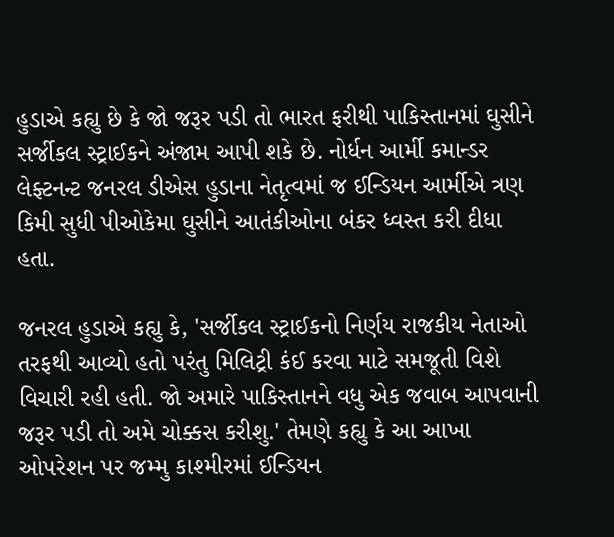હુડાએ કહ્યુ છે કે જો જરૂર પડી તો ભારત ફરીથી પાકિસ્તાનમાં ઘુસીને સર્જીકલ સ્ટ્રાઈકને અંજામ આપી શકે છે. નોર્ધન આર્મી કમાન્ડર લેફ્ટનન્ટ જનરલ ડીએસ હુડાના નેતૃત્વમાં જ ઈન્ડિયન આર્મીએ ત્રણ કિમી સુધી પીઓકેમા ઘુસીને આતંકીઓના બંકર ધ્વસ્ત કરી દીધા હતા.

જનરલ હુડાએ કહ્યુ કે, 'સર્જીકલ સ્ટ્રાઈકનો નિર્ણય રાજકીય નેતાઓ તરફથી આવ્યો હતો પરંતુ મિલિટ્રી કંઈ કરવા માટે સમજૂતી વિશે વિચારી રહી હતી. જો અમારે પાકિસ્તાનને વધુ એક જવાબ આપવાની જરૂર પડી તો અમે ચોક્કસ કરીશુ.' તેમણે કહ્યુ કે આ આખા ઓપરેશન પર જમ્મુ કાશ્મીરમાં ઈન્ડિયન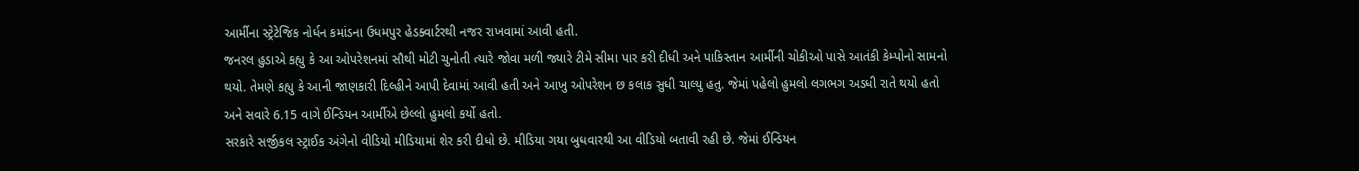આર્મીના સ્ટ્રેટેજિક નોર્ધન કમાંડના ઉધમપુર હેડક્વાર્ટરથી નજર રાખવામાં આવી હતી.
જનરલ હુડાએ કહ્યુ કે આ ઓપરેશનમાં સૌથી મોટી ચુનોતી ત્યારે જોવા મળી જ્યારે ટીમે સીમા પાર કરી દીધી અને પાકિસ્તાન આર્મીની ચોકીઓ પાસે આતંકી કેમ્પોનો સામનો થયો. તેમણે કહ્યુ કે આની જાણકારી દિલ્હીને આપી દેવામાં આવી હતી અને આખુ ઓપરેશન છ કલાક સુધી ચાલ્યુ હતુ. જેમાં પહેલો હુમલો લગભગ અડધી રાતે થયો હતો અને સવારે 6.15 વાગે ઈન્ડિયન આર્મીએ છેલ્લો હુમલો કર્યો હતો.
સરકારે સર્જીકલ સ્ટ્રાઈક અંગેનો વીડિયો મીડિયામાં શેર કરી દીધો છે. મીડિયા ગયા બુધવારથી આ વીડિયો બતાવી રહી છે. જેમાં ઈન્ડિયન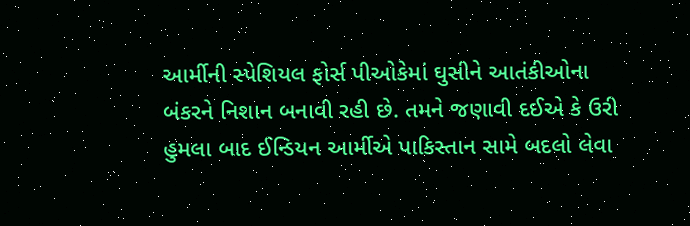આર્મીની સ્પેશિયલ ફોર્સ પીઓકેમાં ઘુસીને આતંકીઓના બંકરને નિશાન બનાવી રહી છે. તમને જણાવી દઈએ કે ઉરી હુમલા બાદ ઈન્ડિયન આર્મીએ પાકિસ્તાન સામે બદલો લેવા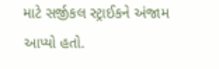માટે સર્જીકલ સ્ટ્રાઈકને અંજામ આપ્યો હતો.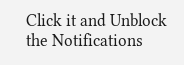Click it and Unblock the Notifications